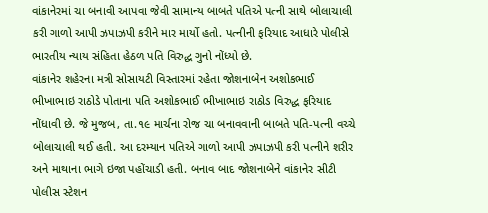વાંકાનેરમાં ચા બનાવી આપવા જેવી સામાન્ય બાબતે પતિએ પત્ની સાથે બોલાચાલી કરી ગાળો આપી ઝપાઝપી કરીને માર માર્યો હતો. પત્નીની ફરિયાદ આધારે પોલીસે ભારતીય ન્યાય સંહિતા હેઠળ પતિ વિરુદ્ધ ગુનો નોંધ્યો છે.
વાંકાનેર શહેરના મત્રી સોસાયટી વિસ્તારમાં રહેતા જોશનાબેન અશોકભાઈ ભીખાભાઇ રાઠોડે પોતાના પતિ અશોકભાઈ ભીખાભાઇ રાઠોડ વિરુદ્ધ ફરિયાદ નોંધાવી છે. જે મુજબ, તા.૧૯ માર્ચના રોજ ચા બનાવવાની બાબતે પતિ-પત્ની વચ્ચે બોલાચાલી થઈ હતી. આ દરમ્યાન પતિએ ગાળો આપી ઝપાઝપી કરી પત્નીને શરીર અને માથાના ભાગે ઇજા પહોંચાડી હતી. બનાવ બાદ જોશનાબેને વાંકાનેર સીટી પોલીસ સ્ટેશન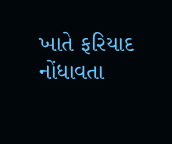ખાતે ફરિયાદ નોંધાવતા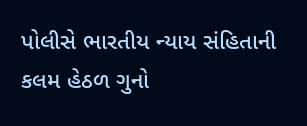પોલીસે ભારતીય ન્યાય સંહિતાની કલમ હેઠળ ગુનો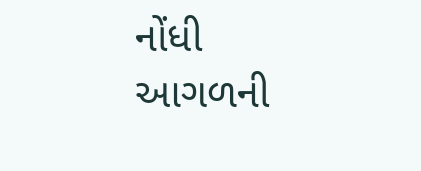નોંધી આગળની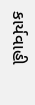કાર્યવાહી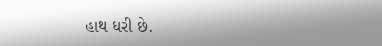હાથ ધરી છે.